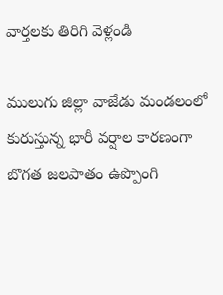వార్తలకు తిరిగి వెళ్లండి

ములుగు జిల్లా వాజేడు మండలంలో కురుస్తున్న భారీ వర్షాల కారణంగా బొగత జలపాతం ఉప్పొంగి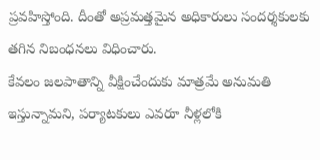ప్రవహిస్తోంది. దీంతో అప్రమత్తమైన అధికారులు సందర్శకులకు తగిన నిబంధనలు విధించారు.
కేవలం జలపాతాన్ని వీక్షించేందుకు మాత్రమే అనుమతి ఇస్తున్నామని, పర్యాటకులు ఎవరూ నీళ్లలోకి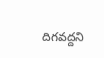దిగవద్దని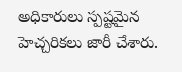అధికారులు స్పష్టమైన హెచ్చరికలు జారీ చేశారు.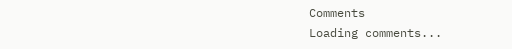Comments
Loading comments...